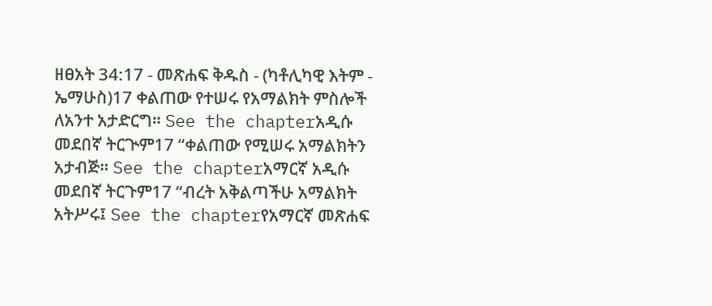ዘፀአት 34:17 - መጽሐፍ ቅዱስ - (ካቶሊካዊ እትም - ኤማሁስ)17 ቀልጠው የተሠሩ የአማልክት ምስሎች ለአንተ አታድርግ። See the chapterአዲሱ መደበኛ ትርጒም17 “ቀልጠው የሚሠሩ አማልክትን አታብጅ። See the chapterአማርኛ አዲሱ መደበኛ ትርጉም17 “ብረት አቅልጣችሁ አማልክት አትሥሩ፤ See the chapterየአማርኛ መጽሐፍ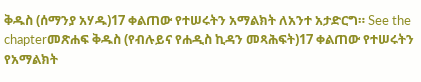ቅዱስ (ሰማንያ አሃዱ)17 ቀልጠው የተሠሩትን አማልክት ለአንተ አታድርግ። See the chapterመጽሐፍ ቅዱስ (የብሉይና የሐዲስ ኪዳን መጻሕፍት)17 ቀልጠው የተሠሩትን የአማልክት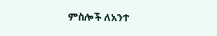ምስሎች ለአንተ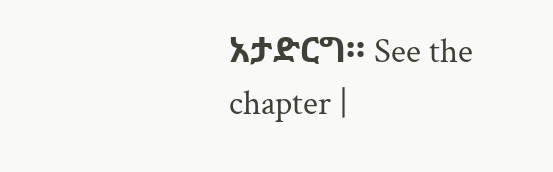አታድርግ። See the chapter |